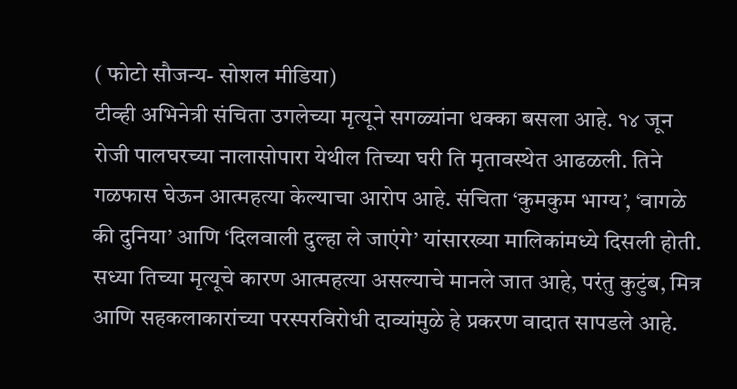( फोटो सौजन्य- सोशल मीडिया)
टीव्ही अभिनेत्री संचिता उगलेच्या मृत्यूने सगळ्यांना धक्का बसला आहे. १४ जून रोजी पालघरच्या नालासोपारा येथील तिच्या घरी ति मृतावस्थेत आढळली. तिने गळफास घेऊन आत्महत्या केल्याचा आरोप आहे. संचिता ‘कुमकुम भाग्य’, ‘वागळे की दुनिया’ आणि ‘दिलवाली दुल्हा ले जाएंगे’ यांसारख्या मालिकांमध्ये दिसली होती. सध्या तिच्या मृत्यूचे कारण आत्महत्या असल्याचे मानले जात आहे, परंतु कुटुंब, मित्र आणि सहकलाकारांच्या परस्परविरोधी दाव्यांमुळे हे प्रकरण वादात सापडले आहे.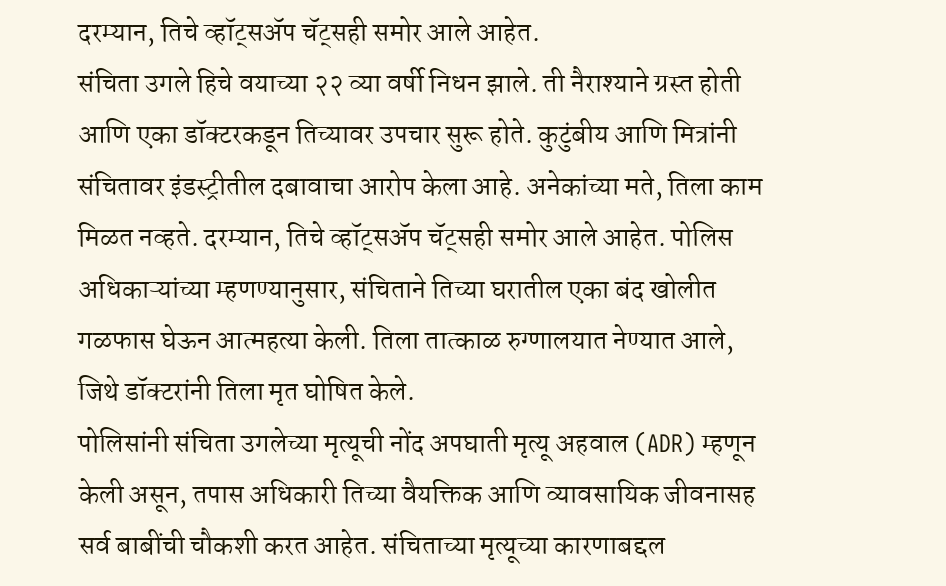दरम्यान, तिचे व्हॉट्सॲप चॅट्सही समोर आले आहेत.
संचिता उगले हिचे वयाच्या २२ व्या वर्षी निधन झाले. ती नैराश्याने ग्रस्त होती आणि एका डॉक्टरकडून तिच्यावर उपचार सुरू होते. कुटुंबीय आणि मित्रांनी संचितावर इंडस्ट्रीतील दबावाचा आरोप केला आहे. अनेकांच्या मते, तिला काम मिळत नव्हते. दरम्यान, तिचे व्हॉट्सॲप चॅट्सही समोर आले आहेत. पोलिस अधिकाऱ्यांच्या म्हणण्यानुसार, संचिताने तिच्या घरातील एका बंद खोलीत गळफास घेऊन आत्महत्या केली. तिला तात्काळ रुग्णालयात नेण्यात आले, जिथे डॉक्टरांनी तिला मृत घोषित केले.
पोलिसांनी संचिता उगलेच्या मृत्यूची नोंद अपघाती मृत्यू अहवाल (ADR) म्हणून केली असून, तपास अधिकारी तिच्या वैयक्तिक आणि व्यावसायिक जीवनासह सर्व बाबींची चौकशी करत आहेत. संचिताच्या मृत्यूच्या कारणाबद्दल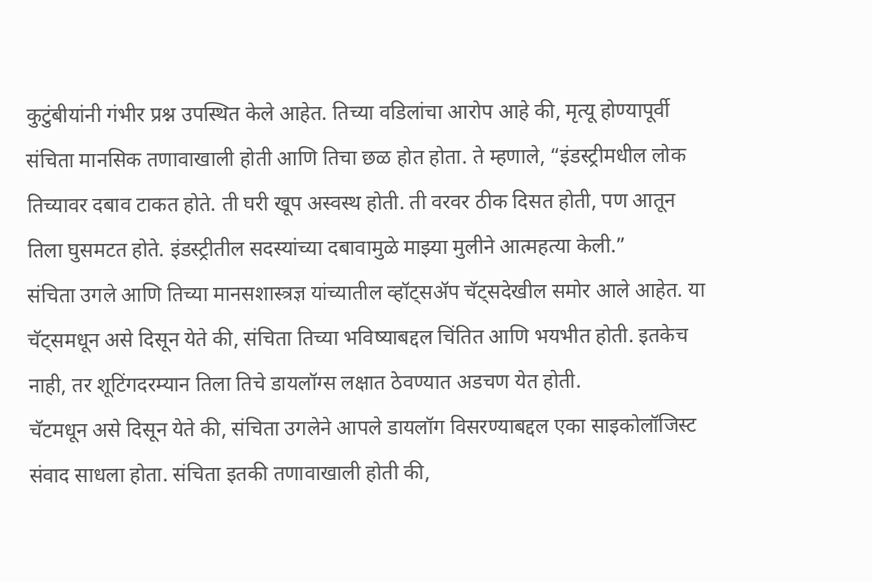कुटुंबीयांनी गंभीर प्रश्न उपस्थित केले आहेत. तिच्या वडिलांचा आरोप आहे की, मृत्यू होण्यापूर्वी संचिता मानसिक तणावाखाली होती आणि तिचा छळ होत होता. ते म्हणाले, “इंडस्ट्रीमधील लोक तिच्यावर दबाव टाकत होते. ती घरी खूप अस्वस्थ होती. ती वरवर ठीक दिसत होती, पण आतून तिला घुसमटत होते. इंडस्ट्रीतील सदस्यांच्या दबावामुळे माझ्या मुलीने आत्महत्या केली.”
संचिता उगले आणि तिच्या मानसशास्त्रज्ञ यांच्यातील व्हॉट्सॲप चॅट्सदेखील समोर आले आहेत. या चॅट्समधून असे दिसून येते की, संचिता तिच्या भविष्याबद्दल चिंतित आणि भयभीत होती. इतकेच नाही, तर शूटिंगदरम्यान तिला तिचे डायलॉग्स लक्षात ठेवण्यात अडचण येत होती.
चॅटमधून असे दिसून येते की, संचिता उगलेने आपले डायलॉग विसरण्याबद्दल एका साइकोलॉजिस्ट संवाद साधला होता. संचिता इतकी तणावाखाली होती की,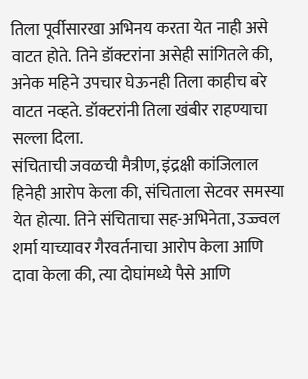तिला पूर्वीसारखा अभिनय करता येत नाही असे वाटत होते. तिने डॉक्टरांना असेही सांगितले की, अनेक महिने उपचार घेऊनही तिला काहीच बरे वाटत नव्हते. डॉक्टरांनी तिला खंबीर राहण्याचा सल्ला दिला.
संचिताची जवळची मैत्रीण, इंद्रक्षी कांजिलाल हिनेही आरोप केला की, संचिताला सेटवर समस्या येत होत्या. तिने संचिताचा सह-अभिनेता, उज्ज्वल शर्मा याच्यावर गैरवर्तनाचा आरोप केला आणि दावा केला की, त्या दोघांमध्ये पैसे आणि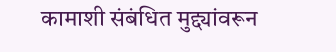कामाशी संबंधित मुद्द्यांवरून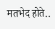मतभेद होते..